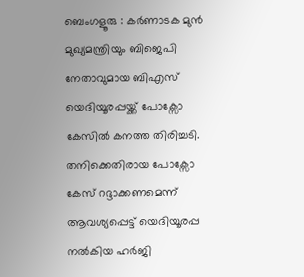ബെംഗളൂരു : കർണാടക മുൻ മുഖ്യമന്ത്രിയും ബിജെപി നേതാവുമായ ബിഎസ് യെദിയൂരപ്പയ്ക്ക് പോക്സോ കേസിൽ കനത്ത തിരിച്ചടി. തനിക്കെതിരായ പോക്സോ കേസ് റദ്ദാക്കണമെന്ന് ആവശ്യപ്പെട്ട് യെദിയൂരപ്പ നൽകിയ ഹർജി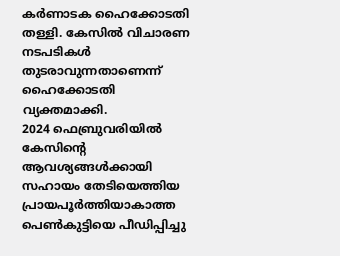കർണാടക ഹൈക്കോടതി തള്ളി. കേസിൽ വിചാരണ നടപടികൾ തുടരാവുന്നതാണെന്ന് ഹൈക്കോടതി വ്യക്തമാക്കി.
2024 ഫെബ്രുവരിയിൽ കേസിന്റെ ആവശ്യങ്ങൾക്കായി സഹായം തേടിയെത്തിയ പ്രായപൂർത്തിയാകാത്ത പെൺകുട്ടിയെ പീഡിപ്പിച്ചു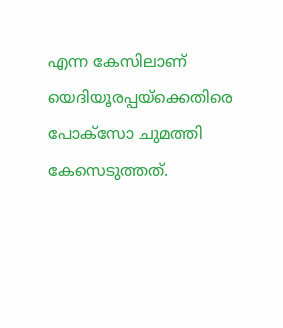എന്ന കേസിലാണ് യെദിയൂരപ്പയ്ക്കെതിരെ പോക്സോ ചുമത്തി കേസെടുത്തത്.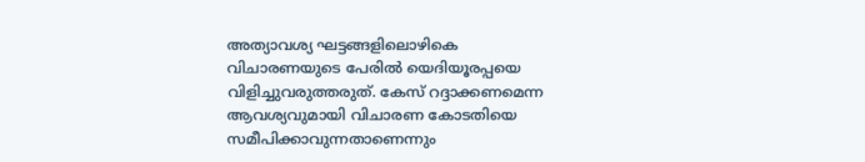അത്യാവശ്യ ഘട്ടങ്ങളിലൊഴികെ വിചാരണയുടെ പേരിൽ യെദിയൂരപ്പയെ വിളിച്ചുവരുത്തരുത്. കേസ് റദ്ദാക്കണമെന്ന ആവശ്യവുമായി വിചാരണ കോടതിയെ സമീപിക്കാവുന്നതാണെന്നും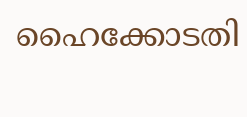ഹൈക്കോടതി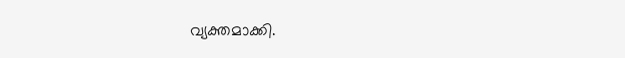വ്യക്തമാക്കി.